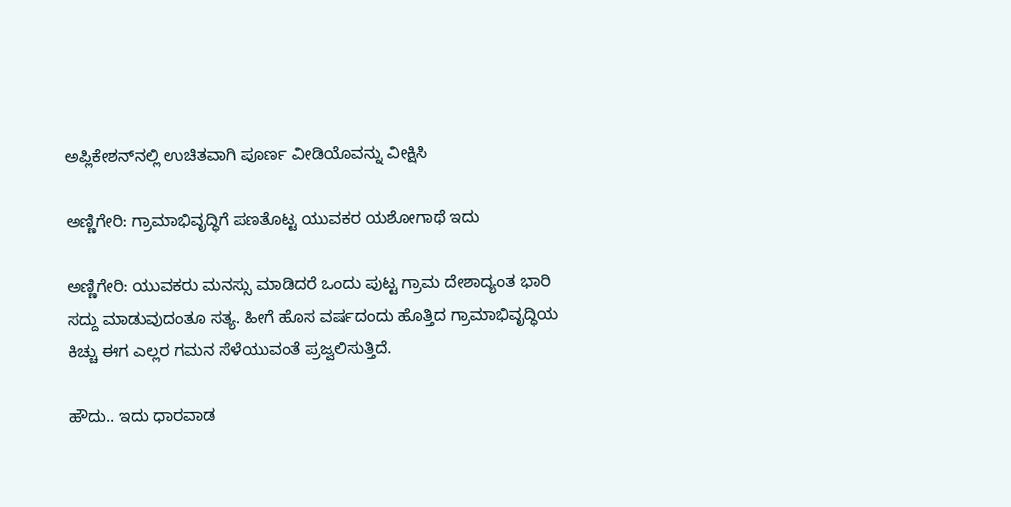ಅಪ್ಲಿಕೇಶನ್‌ನಲ್ಲಿ ಉಚಿತವಾಗಿ ಪೂರ್ಣ ವೀಡಿಯೊವನ್ನು ವೀಕ್ಷಿಸಿ

ಅಣ್ಣಿಗೇರಿ: ಗ್ರಾಮಾಭಿವೃದ್ಧಿಗೆ ಪಣತೊಟ್ಟ ಯುವಕರ ಯಶೋಗಾಥೆ ಇದು

ಅಣ್ಣಿಗೇರಿ: ಯುವಕರು ಮನಸ್ಸು ಮಾಡಿದರೆ ಒಂದು ಪುಟ್ಟ ಗ್ರಾಮ ದೇಶಾದ್ಯಂತ ಭಾರಿ ಸದ್ದು ಮಾಡುವುದಂತೂ ಸತ್ಯ. ಹೀಗೆ ಹೊಸ ವರ್ಷದಂದು ಹೊತ್ತಿದ ಗ್ರಾಮಾಭಿವೃದ್ಧಿಯ ಕಿಚ್ಚು ಈಗ ಎಲ್ಲರ ಗಮನ ಸೆಳೆಯುವಂತೆ ಪ್ರಜ್ವಲಿಸುತ್ತಿದೆ.

ಹೌದು.. ಇದು ಧಾರವಾಡ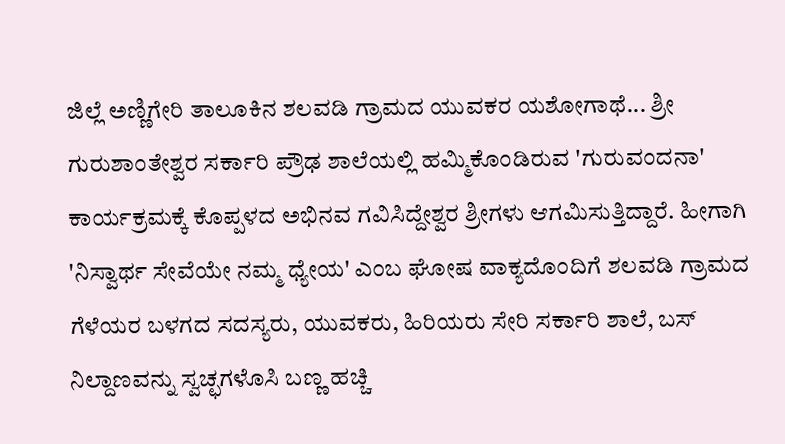ಜಿಲ್ಲೆ ಅಣ್ಣಿಗೇರಿ ತಾಲೂಕಿನ ಶಲವಡಿ ಗ್ರಾಮದ ಯುವಕರ ಯಶೋಗಾಥೆ... ಶ್ರೀ ಗುರುಶಾಂತೇಶ್ವರ ಸರ್ಕಾರಿ ಪ್ರೌಢ ಶಾಲೆಯಲ್ಲಿ ಹಮ್ಮಿಕೊಂಡಿರುವ 'ಗುರುವಂದನಾ' ಕಾರ್ಯಕ್ರಮಕ್ಕೆ ಕೊಪ್ಪಳದ ಅಭಿನವ ಗವಿಸಿದ್ದೇಶ್ವರ ಶ್ರೀಗಳು ಆಗಮಿಸುತ್ತಿದ್ದಾರೆ. ಹೀಗಾಗಿ 'ನಿಸ್ವಾರ್ಥ ಸೇವೆಯೇ ನಮ್ಮ ಧ್ಯೇಯ' ಎಂಬ ಘೋಷ ವಾಕ್ಯದೊಂದಿಗೆ ಶಲವಡಿ ಗ್ರಾಮದ ಗೆಳೆಯರ ಬಳಗದ ಸದಸ್ಯರು, ಯುವಕರು, ಹಿರಿಯರು ಸೇರಿ ಸರ್ಕಾರಿ ಶಾಲೆ, ಬಸ್ ನಿಲ್ದಾಣವನ್ನು ಸ್ವಚ್ಛಗಳೊಸಿ ಬಣ್ಣ ಹಚ್ಚಿ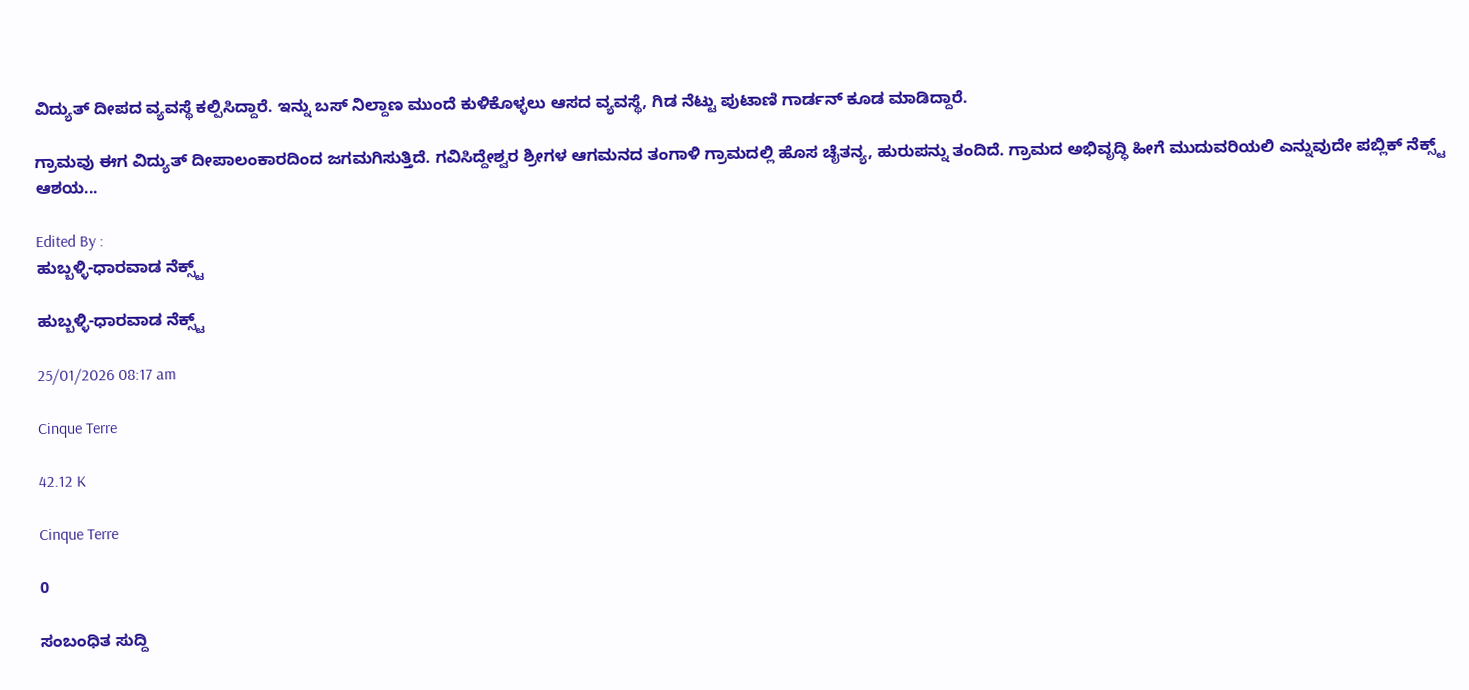ವಿದ್ಯುತ್ ದೀಪದ ವ್ಯವಸ್ಥೆ ಕಲ್ಪಿಸಿದ್ದಾರೆ. ಇನ್ನು ಬಸ್ ನಿಲ್ದಾಣ ಮುಂದೆ ಕುಳಿಕೊಳ್ಳಲು ಆಸದ ವ್ಯವಸ್ಥೆ, ಗಿಡ ನೆಟ್ಟು ಪುಟಾಣಿ ಗಾರ್ಡನ್ ಕೂಡ ಮಾಡಿದ್ದಾರೆ.

ಗ್ರಾಮವು ಈಗ ವಿದ್ಯುತ್ ದೀಪಾಲಂಕಾರದಿಂದ ಜಗಮಗಿಸುತ್ತಿದೆ. ಗವಿಸಿದ್ದೇಶ್ವರ ಶ್ರೀಗಳ ಆಗಮನದ ತಂಗಾಳಿ ಗ್ರಾಮದಲ್ಲಿ ಹೊಸ ಚೈತನ್ಯ, ಹುರುಪನ್ನು ತಂದಿದೆ. ಗ್ರಾಮದ ಅಭಿವೃದ್ಧಿ ಹೀಗೆ ಮುದುವರಿಯಲಿ ಎನ್ನುವುದೇ ಪಬ್ಲಿಕ್ ನೆಕ್ಸ್ಟ್ ಆಶಯ...

Edited By :
ಹುಬ್ಬಳ್ಳಿ-ಧಾರವಾಡ ನೆಕ್ಸ್ಟ್

ಹುಬ್ಬಳ್ಳಿ-ಧಾರವಾಡ ನೆಕ್ಸ್ಟ್

25/01/2026 08:17 am

Cinque Terre

42.12 K

Cinque Terre

0

ಸಂಬಂಧಿತ ಸುದ್ದಿ